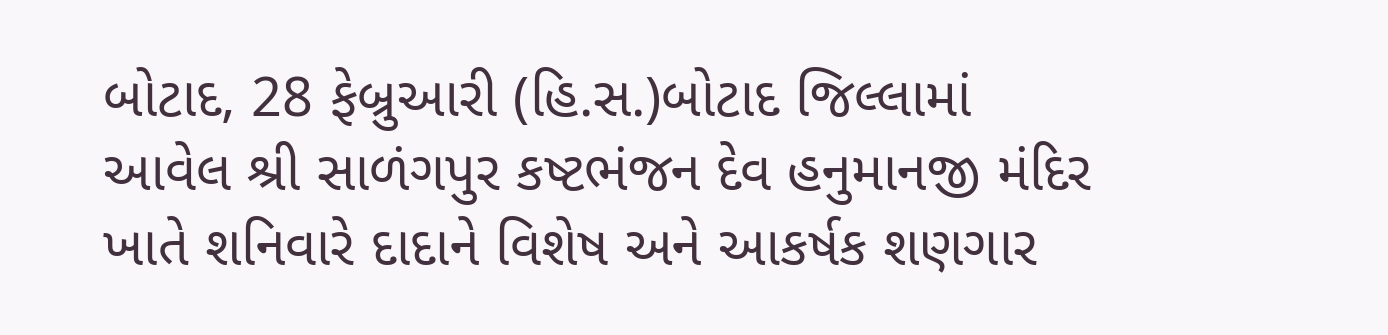બોટાદ, 28 ફેબ્રુઆરી (હિ.સ.)બોટાદ જિલ્લામાં આવેલ શ્રી સાળંગપુર કષ્ટભંજન દેવ હનુમાનજી મંદિર ખાતે શનિવારે દાદાને વિશેષ અને આકર્ષક શણગાર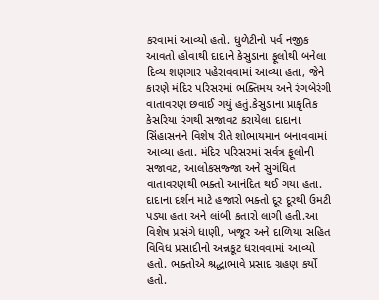કરવામાં આવ્યો હતો. ધુળેટીનો પર્વ નજીક આવતો હોવાથી દાદાને કેસુડાના ફૂલોથી બનેલા દિવ્ય શણગાર પહેરાવવામાં આવ્યા હતા, જેને કારણે મંદિર પરિસરમાં ભક્તિમય અને રંગબેરંગી વાતાવરણ છવાઈ ગયું હતું.કેસુડાના પ્રાકૃતિક કેસરિયા રંગથી સજાવટ કરાયેલા દાદાના સિંહાસનને વિશેષ રીતે શોભાયમાન બનાવવામાં આવ્યા હતા. મંદિર પરિસરમાં સર્વત્ર ફૂલોની સજાવટ, આલોકસજ્જા અને સુગંધિત વાતાવરણથી ભક્તો આનંદિત થઈ ગયા હતા. દાદાના દર્શન માટે હજારો ભક્તો દૂર દૂરથી ઉમટી પડ્યા હતા અને લાંબી કતારો લાગી હતી.આ વિશેષ પ્રસંગે ધાણી, ખજૂર અને દાળિયા સહિત વિવિધ પ્રસાદીનો અન્નકૂટ ધરાવવામાં આવ્યો હતો. ભક્તોએ શ્રદ્ધાભાવે પ્રસાદ ગ્રહણ કર્યો હતો.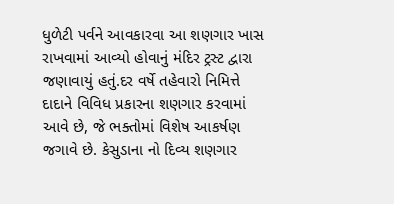ધુળેટી પર્વને આવકારવા આ શણગાર ખાસ રાખવામાં આવ્યો હોવાનું મંદિર ટ્રસ્ટ દ્વારા જણાવાયું હતું.દર વર્ષે તહેવારો નિમિત્તે દાદાને વિવિધ પ્રકારના શણગાર કરવામાં આવે છે, જે ભક્તોમાં વિશેષ આકર્ષણ જગાવે છે. કેસુડાના નો દિવ્ય શણગાર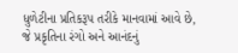ધુળેટીના પ્રતિકરૂપ તરીકે માનવામાં આવે છે, જે પ્રકૃતિના રંગો અને આનંદનું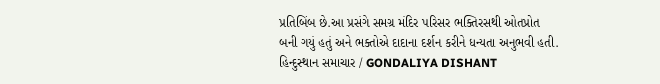પ્રતિબિંબ છે.આ પ્રસંગે સમગ્ર મંદિર પરિસર ભક્તિરસથી ઓતપ્રોત બની ગયું હતું અને ભક્તોએ દાદાના દર્શન કરીને ધન્યતા અનુભવી હતી.
હિન્દુસ્થાન સમાચાર / GONDALIYA DISHANT